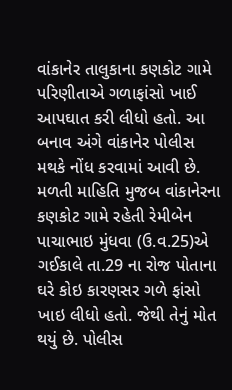વાંકાનેર તાલુકાના કણકોટ ગામે પરિણીતાએ ગળાફાંસો ખાઈ આપઘાત કરી લીધો હતો. આ બનાવ અંગે વાંકાનેર પોલીસ મથકે નોંધ કરવામાં આવી છે.
મળતી માહિતિ મુજબ વાંકાનેરના કણકોટ ગામે રહેતી રેમીબેન પાચાભાઇ મુંધવા (ઉ.વ.25)એ ગઈકાલે તા.29 ના રોજ પોતાના ઘરે કોઇ કારણસર ગળે ફાંસો ખાઇ લીધો હતો. જેથી તેનું મોત થયું છે. પોલીસ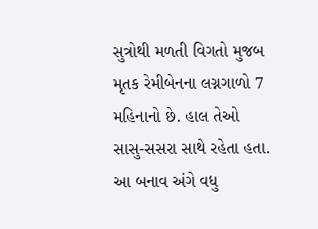સુત્રોથી મળતી વિગતો મુજબ મૃતક રેમીબેનના લગ્નગાળો 7 મહિનાનો છે. હાલ તેઓ સાસુ-સસરા સાથે રહેતા હતા. આ બનાવ અંગે વધુ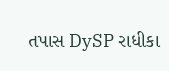તપાસ DySP રાધીકા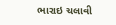ભારાઇ ચલાવી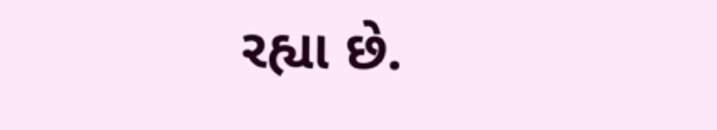રહ્યા છે.